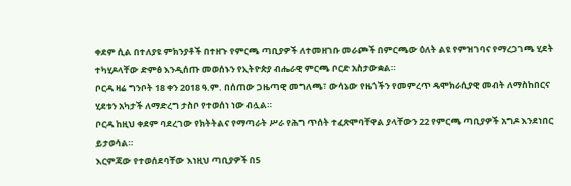ቀደም ሲል በተለያዩ ምክንያቶች በተዘጉ የምርጫ ጣቢያዎች ለተመዘገቡ መራጮች በምርጫው ዕለት ልዩ የምዝገባና የማረጋገጫ ሂደት ተካሂዶላቸው ድምፅ እንዲሰጡ መወሰኑን የኢትዮጵያ ብሔራዊ ምርጫ ቦርድ አስታውቋል።
ቦርዱ ዛሬ ግንቦት 18 ቀን 2018 ዓ.ም. በሰጠው ጋዜጣዊ መግለጫ፣ ውሳኔው የዜጎችን የመምረጥ ዴሞክራሲያዊ መብት ለማስከበርና ሂደቱን አካታች ለማድረግ ታስቦ የተወሰነ ነው ብሏል።
ቦርዱ ከዚህ ቀደም ባደረገው የክትትልና የማጣራት ሥራ የሕግ ጥሰት ተፈጽሞባቸዋል ያላቸውን 22 የምርጫ ጣቢያዎች አግዶ እንደነበር ይታወሳል።
እርምጃው የተወሰደባቸው እነዚህ ጣቢያዎች በ5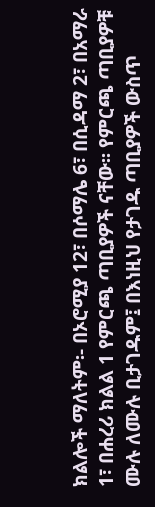ክልሎች ማለትም፡- በኦሮሚያ 12፣ በሶማሌ 6፣ በሲዳማ 2፣ በአማራ 1፣ በሐረሪ ክልል 1 የምርጫ ጣቢያዎች ናቸው፡፡ የምርጫ ጣቢያዎቹ ሙሉ ለሙሉ ቢታገዱም፤ በእነዚህ የታገዱ ጣቢያዎች ውስጥ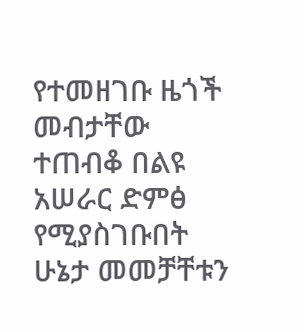የተመዘገቡ ዜጎች መብታቸው ተጠብቆ በልዩ አሠራር ድምፅ የሚያስገቡበት ሁኔታ መመቻቸቱን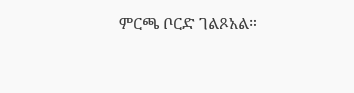ምርጫ ቦርድ ገልጾአል።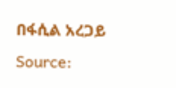በፋሲል አረጋይ
Source: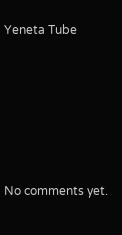Yeneta Tube









No comments yet.